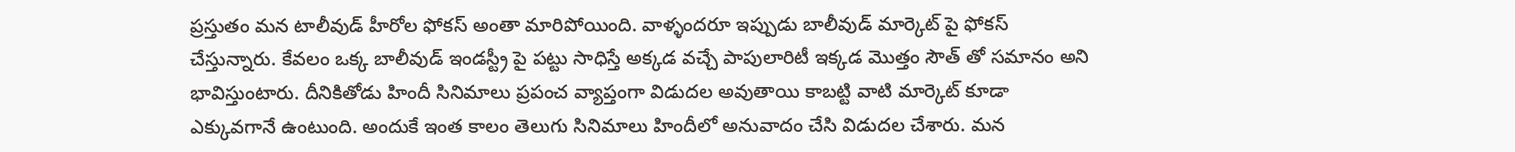ప్రస్తుతం మన టాలీవుడ్ హీరోల ఫోకస్ అంతా మారిపోయింది. వాళ్ళందరూ ఇప్పుడు బాలీవుడ్ మార్కెట్ పై ఫోకస్ చేస్తున్నారు. కేవలం ఒక్క బాలీవుడ్ ఇండస్ట్రీ పై పట్టు సాధిస్తే అక్కడ వచ్చే పాపులారిటీ ఇక్కడ మొత్తం సౌత్ తో సమానం అని భావిస్తుంటారు. దీనికితోడు హిందీ సినిమాలు ప్రపంచ వ్యాప్తంగా విడుదల అవుతాయి కాబట్టి వాటి మార్కెట్ కూడా ఎక్కువగానే ఉంటుంది. అందుకే ఇంత కాలం తెలుగు సినిమాలు హిందీలో అనువాదం చేసి విడుదల చేశారు. మన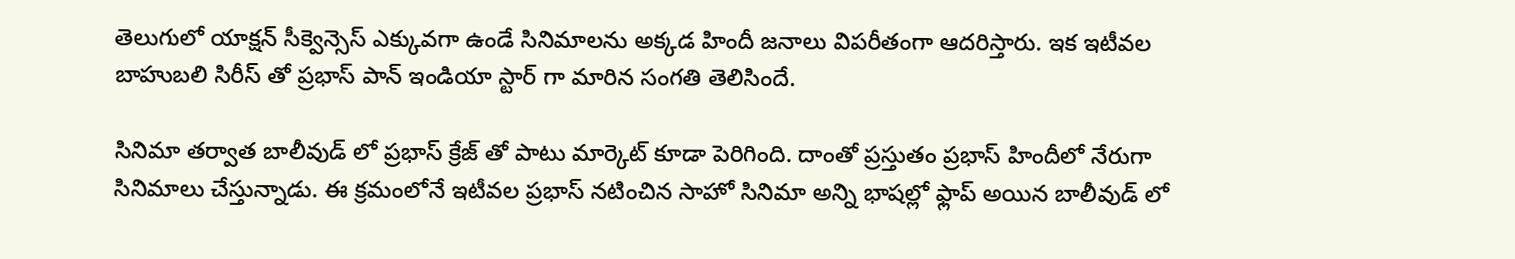తెలుగులో యాక్షన్ సీక్వెన్సెస్ ఎక్కువగా ఉండే సినిమాలను అక్కడ హిందీ జనాలు విపరీతంగా ఆదరిస్తారు. ఇక ఇటీవల బాహుబలి సిరీస్ తో ప్రభాస్ పాన్ ఇండియా స్టార్ గా మారిన సంగతి తెలిసిందే.

సినిమా తర్వాత బాలీవుడ్ లో ప్రభాస్ క్రేజ్ తో పాటు మార్కెట్ కూడా పెరిగింది. దాంతో ప్రస్తుతం ప్రభాస్ హిందీలో నేరుగా సినిమాలు చేస్తున్నాడు. ఈ క్రమంలోనే ఇటీవల ప్రభాస్ నటించిన సాహో సినిమా అన్ని భాషల్లో ఫ్లాప్ అయిన బాలీవుడ్ లో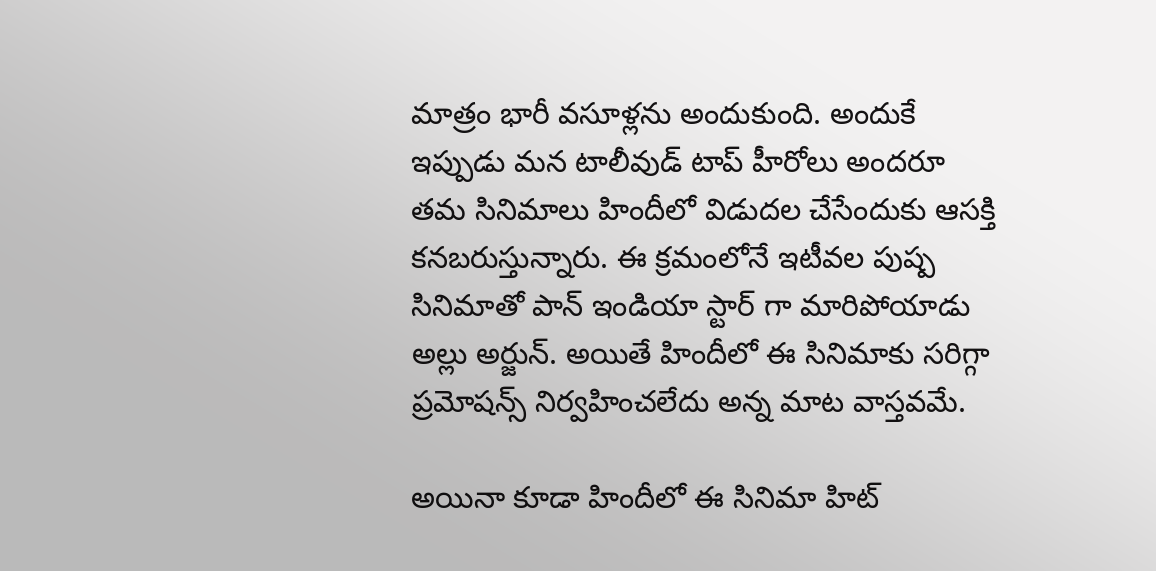మాత్రం భారీ వసూళ్లను అందుకుంది. అందుకే ఇప్పుడు మన టాలీవుడ్ టాప్ హీరోలు అందరూ తమ సినిమాలు హిందీలో విడుదల చేసేందుకు ఆసక్తి కనబరుస్తున్నారు. ఈ క్రమంలోనే ఇటీవల పుష్ప సినిమాతో పాన్ ఇండియా స్టార్ గా మారిపోయాడు అల్లు అర్జున్. అయితే హిందీలో ఈ సినిమాకు సరిగ్గా ప్రమోషన్స్ నిర్వహించలేదు అన్న మాట వాస్తవమే.

అయినా కూడా హిందీలో ఈ సినిమా హిట్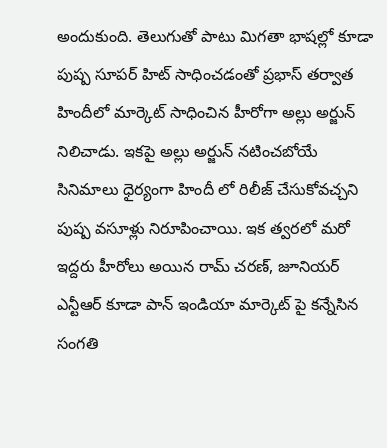అందుకుంది. తెలుగుతో పాటు మిగతా భాషల్లో కూడా పుష్ప సూపర్ హిట్ సాధించడంతో ప్రభాస్ తర్వాత హిందీలో మార్కెట్ సాధించిన హీరోగా అల్లు అర్జున్ నిలిచాడు. ఇకపై అల్లు అర్జున్ నటించబోయే సినిమాలు ధైర్యంగా హిందీ లో రిలీజ్ చేసుకోవచ్చని పుష్ప వసూళ్లు నిరూపించాయి. ఇక త్వరలో మరో ఇద్దరు హీరోలు అయిన రామ్ చరణ్, జూనియర్ ఎన్టీఆర్ కూడా పాన్ ఇండియా మార్కెట్ పై కన్నేసిన సంగతి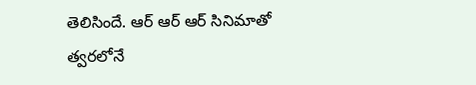తెలిసిందే. ఆర్ ఆర్ ఆర్ సినిమాతో త్వరలోనే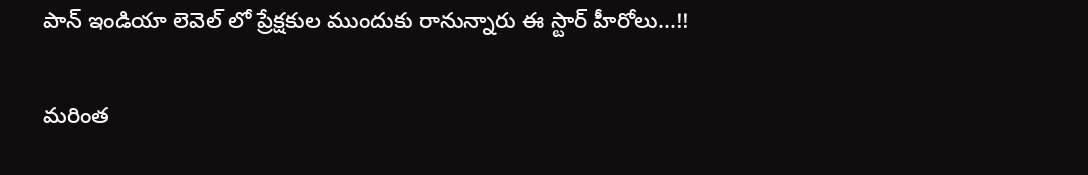పాన్ ఇండియా లెవెల్ లో ప్రేక్షకుల ముందుకు రానున్నారు ఈ స్టార్ హీరోలు...!!

మరింత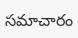సమాచారం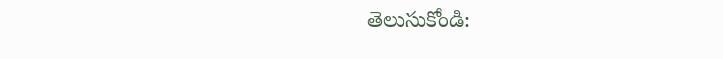తెలుసుకోండి: